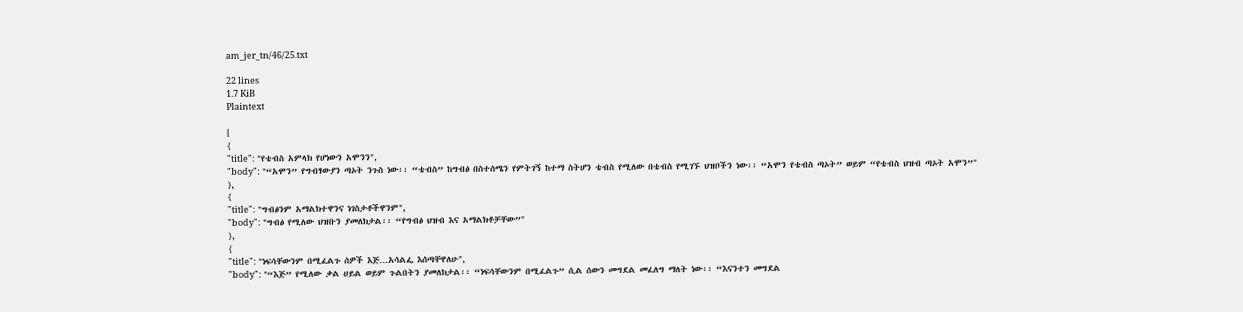am_jer_tn/46/25.txt

22 lines
1.7 KiB
Plaintext

[
{
"title": "የቴብስ አምላክ የሆነውን አሞንን",
"body": "“አሞን” የግብፃውያን ጣኦት ንጉስ ነው፡፡ “ቴብስ” ከግብፅ በስተሰሜን የምትገኝ ከተማ ስትሆን ቴብስ የሚለው በቴብስ የሚገኙ ህዝቦችን ነው፡፡ “አሞን የቴብስ ጣኦት” ወይም “የቴብስ ህዝብ ጣኦት አሞን”"
},
{
"title": "ግብፅንም አማልክተዋንና ነገስታቶችዋንም",
"body": "ግብፅ የሚለው ህዝቡን ያመለክታል፡፡ “የግብፅ ህዝብ እና አማልክቶቻቸው”"
},
{
"title": "ነፍሳቸውንም በሚፈልጉ ሰዎች እጅ…አሳልፌ እሰጣቸዋለሁ",
"body": "“እጅ” የሚለው ቃል ሀይል ወይም ጉልበትን ያመለክታል፡፡ “ነፍሳቸውንም በሚፈልጉ” ሲል ሰውን መግደል መፈለግ ማለት ነው፡፡ “እናንተን መግደል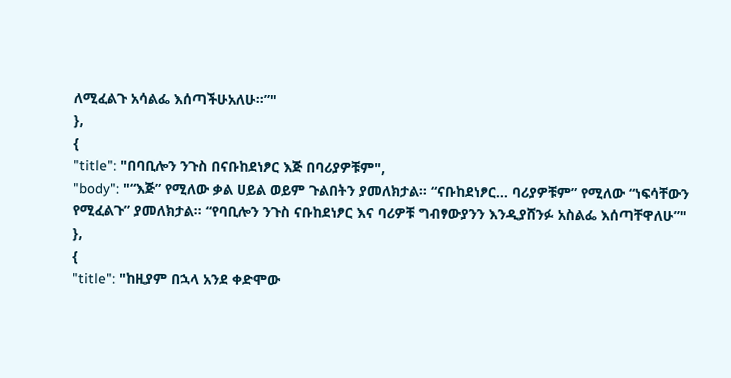ለሚፈልጉ አሳልፌ እሰጣችሁአለሁ፡፡”"
},
{
"title": "በባቢሎን ንጉስ በናቡከደነፆር እጅ በባሪያዎቹም",
"body": "“እጅ” የሚለው ቃል ሀይል ወይም ጉልበትን ያመለክታል፡፡ “ናቡከደነፆር… ባሪያዎቹም” የሚለው “ነፍሳቸውን የሚፈልጉ” ያመለክታል፡፡ “የባቢሎን ንጉስ ናቡከደነፆር እና ባሪዎቹ ግብፃውያንን እንዲያሸንፉ አስልፌ እሰጣቸዋለሁ”"
},
{
"title": "ከዚያም በኋላ አንደ ቀድሞው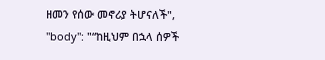ዘመን የሰው መኖሪያ ትሆናለች",
"body": "“ከዚህም በኋላ ሰዎች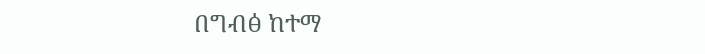በግብፅ ከተማ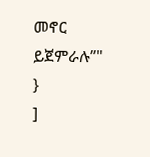መኖር ይጀምራሉ”"
}
]